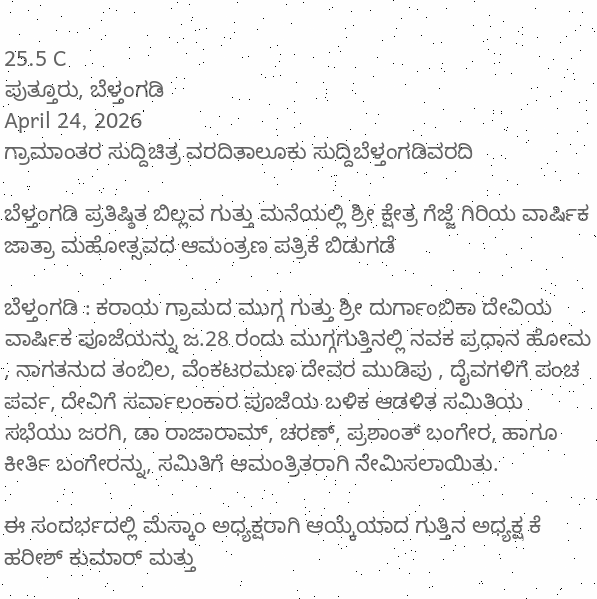25.5 C
ಪುತ್ತೂರು, ಬೆಳ್ತಂಗಡಿ
April 24, 2026
ಗ್ರಾಮಾಂತರ ಸುದ್ದಿಚಿತ್ರ ವರದಿತಾಲೂಕು ಸುದ್ದಿಬೆಳ್ತಂಗಡಿವರದಿ

ಬೆಳ್ತಂಗಡಿ ಪ್ರತಿಷ್ಠಿತ ಬಿಲ್ಲವ ಗುತ್ತು ಮನೆಯಲ್ಲಿ ಶ್ರೀ ಕ್ಷೇತ್ರ ಗೆಜ್ಜೆ ಗಿರಿಯ ವಾರ್ಷಿಕ ಜಾತ್ರಾ ಮಹೋತ್ಸವದ ಆಮಂತ್ರಣ ಪತ್ರಿಕೆ ಬಿಡುಗಡೆ

ಬೆಳ್ತಂಗಡಿ : ಕರಾಯ ಗ್ರಾಮದ ಮುಗ್ಗ ಗುತ್ತು ಶ್ರೀ ದುರ್ಗಾಂಬಿಕಾ ದೇವಿಯ ವಾರ್ಷಿಕ ಪೂಜೆಯನ್ನು ಜ.28 ರಂದು ಮುಗ್ಗಗುತ್ತಿನಲ್ಲಿ ನವಕ ಪ್ರಧಾನ ಹೋಮ , ನಾಗತನುದ ತಂಬಿಲ, ವೆಂಕಟರಮಣ ದೇವರ ಮುಡಿಪು , ದೈವಗಳಿಗೆ ಪಂಚ ಪರ್ವ, ದೇವಿಗೆ ಸರ್ವಾಲಂಕಾರ ಪೂಜೆಯ ಬಳಿಕ ಆಡಳಿತ ಸಮಿತಿಯ ಸಭೆಯು ಜರಗಿ, ಡಾ ರಾಜಾರಾಮ್, ಚರಣ್, ಪ್ರಶಾಂತ್ ಬಂಗೇರ, ಹಾಗೂ ಕೀರ್ತಿ ಬಂಗೇರನ್ನು, ಸಮಿತಿಗೆ ಆಮಂತ್ರಿತರಾಗಿ ನೇಮಿಸಲಾಯಿತು.

ಈ ಸಂದರ್ಭದಲ್ಲಿ ಮೆಸ್ಕಾಂ ಅಧ್ಯಕ್ಷರಾಗಿ ಆಯ್ಕೆಯಾದ ಗುತ್ತಿನ ಅಧ್ಯಕ್ಷ ಕೆ ಹರೀಶ್ ಕುಮಾರ್ ಮತ್ತು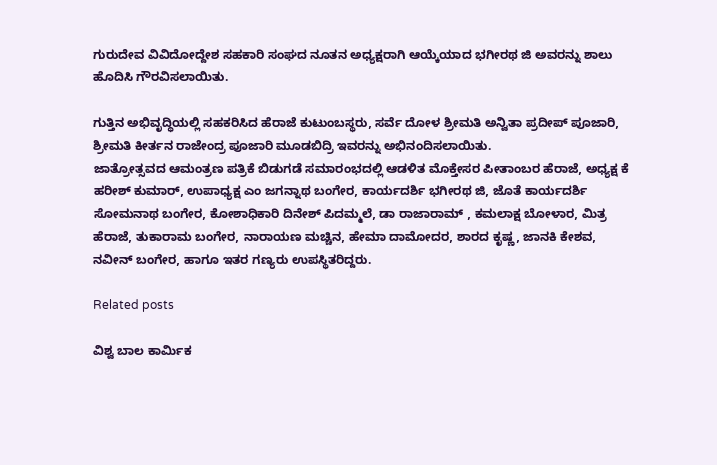ಗುರುದೇವ ವಿವಿದೋದ್ದೇಶ ಸಹಕಾರಿ ಸಂಘದ ನೂತನ ಅಧ್ಯಕ್ಷರಾಗಿ ಆಯ್ಕೆಯಾದ ಭಗೀರಥ ಜಿ ಅವರನ್ನು ಶಾಲು ಹೊದಿಸಿ ಗೌರವಿಸಲಾಯಿತು.

ಗುತ್ತಿನ ಅಭಿವೃದ್ಧಿಯಲ್ಲಿ ಸಹಕರಿಸಿದ ಹೆರಾಜೆ ಕುಟುಂಬಸ್ಥರು, ಸರ್ವೆ ದೋಳ ಶ್ರೀಮತಿ ಅನ್ವಿತಾ ಪ್ರದೀಪ್ ಪೂಜಾರಿ, ಶ್ರೀಮತಿ ಕೀರ್ತನ ರಾಜೇಂದ್ರ ಪೂಜಾರಿ ಮೂಡಬಿದ್ರಿ ಇವರನ್ನು ಅಭಿನಂದಿಸಲಾಯಿತು.
ಜಾತ್ರೋತ್ಸವದ ಆಮಂತ್ರಣ ಪತ್ರಿಕೆ ಬಿಡುಗಡೆ ಸಮಾರಂಭದಲ್ಲಿ ಆಡಳಿತ ಮೊಕ್ತೇಸರ ಪೀತಾಂಬರ ಹೆರಾಜೆ, ಅಧ್ಯಕ್ಷ ಕೆ ಹರೀಶ್ ಕುಮಾರ್, ಉಪಾಧ್ಯಕ್ಷ ಎಂ ಜಗನ್ನಾಥ ಬಂಗೇರ, ಕಾರ್ಯದರ್ಶಿ ಭಗೀರಥ ಜಿ, ಜೊತೆ ಕಾರ್ಯದರ್ಶಿ ಸೋಮನಾಥ ಬಂಗೇರ, ಕೋಶಾಧಿಕಾರಿ ದಿನೇಶ್ ಪಿದಮ್ಮಲೆ, ಡಾ ರಾಜಾರಾಮ್ , ಕಮಲಾಕ್ಷ ಬೋಳಾರ, ಮಿತ್ರ ಹೆರಾಜೆ, ತುಕಾರಾಮ ಬಂಗೇರ, ನಾರಾಯಣ ಮಚ್ಚಿನ, ಹೇಮಾ ದಾಮೋದರ, ಶಾರದ ಕೃಷ್ಣ, ಜಾನಕಿ ಕೇಶವ, ನವೀನ್ ಬಂಗೇರ, ಹಾಗೂ ಇತರ ಗಣ್ಯರು ಉಪಸ್ಥಿತರಿದ್ದರು.

Related posts

ವಿಶ್ವ ಬಾಲ ಕಾರ್ಮಿಕ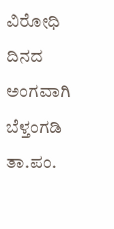ವಿರೋಧಿ ದಿನದ ಅಂಗವಾಗಿ ಬೆಳ್ತಂಗಡಿ ತಾ.ಪಂ.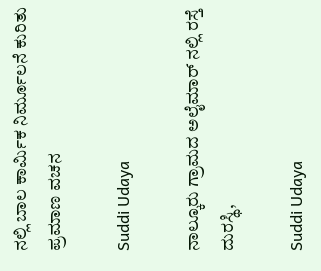ನಲ್ಲಿ ಬಾಲ ಕಾರ್ಮಿಕ ನಿರ್ಮೂಲನೆ ಕುರಿತು ಪ್ರಮಾಣ ವಚನ

Suddi Udaya

ನಾಲ್ಕೂರು ಗ್ರಾಮದ ಅಲೈಮಾರ್ ನಲ್ಲಿ ರಸ್ತೆ ದುರಸ್ಥಿ,

Suddi Udaya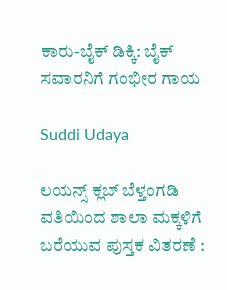ಕಾರು-ಬೈಕ್ ಡಿಕ್ಕಿ: ಬೈಕ್‌ ಸವಾರನಿಗೆ ಗಂಭೀರ ಗಾಯ

Suddi Udaya

ಲಯನ್ಸ್ ಕ್ಲಬ್ ಬೆಳ್ತಂಗಡಿ ವತಿಯಿಂದ ಶಾಲಾ ಮಕ್ಕಳಿಗೆ ಬರೆಯುವ ಪುಸ್ತಕ ವಿತರಣೆ :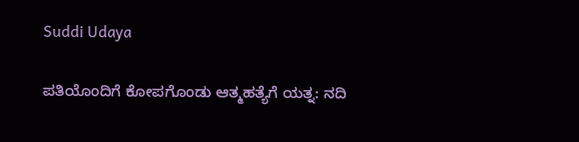Suddi Udaya

ಪತಿಯೊಂದಿಗೆ ಕೋಪಗೊಂಡು ಆತ್ಮಹತ್ಯೆಗೆ ಯತ್ನ: ನದಿ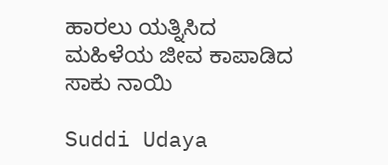ಹಾರಲು ಯತ್ನಿಸಿದ ಮಹಿಳೆಯ ಜೀವ ಕಾಪಾಡಿದ ಸಾಕು ನಾಯಿ

Suddi Udaya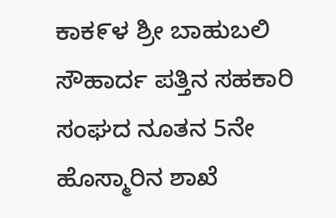ಕಾಕ೯ಳ ಶ್ರೀ ಬಾಹುಬಲಿ ಸೌಹಾರ್ದ ಪತ್ತಿನ ಸಹಕಾರಿ ಸಂಘದ ನೂತನ 5ನೇ ಹೊಸ್ಮಾರಿನ ಶಾಖೆ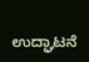ಉದ್ಘಾಟನೆ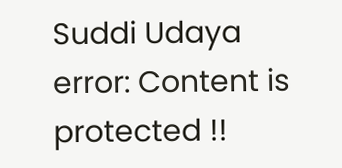Suddi Udaya
error: Content is protected !!